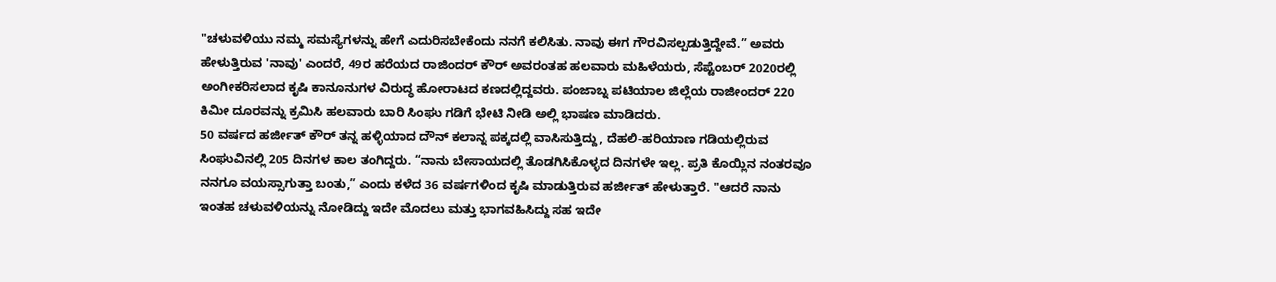"ಚಳುವಳಿಯು ನಮ್ಮ ಸಮಸ್ಯೆಗಳನ್ನು ಹೇಗೆ ಎದುರಿಸಬೇಕೆಂದು ನನಗೆ ಕಲಿಸಿತು. ನಾವು ಈಗ ಗೌರವಿಸಲ್ಪಡುತ್ತಿದ್ದೇವೆ.” ಅವರು ಹೇಳುತ್ತಿರುವ 'ನಾವು' ಎಂದರೆ, 49ರ ಹರೆಯದ ರಾಜಿಂದರ್ ಕೌರ್ ಅವರಂತಹ ಹಲವಾರು ಮಹಿಳೆಯರು, ಸೆಪ್ಟೆಂಬರ್ 2020ರಲ್ಲಿ ಅಂಗೀಕರಿಸಲಾದ ಕೃಷಿ ಕಾನೂನುಗಳ ವಿರುದ್ಧ ಹೋರಾಟದ ಕಣದಲ್ಲಿದ್ದವರು. ಪಂಜಾಬ್ನ ಪಟಿಯಾಲ ಜಿಲ್ಲೆಯ ರಾಜೀಂದರ್ 220 ಕಿಮೀ ದೂರವನ್ನು ಕ್ರಮಿಸಿ ಹಲವಾರು ಬಾರಿ ಸಿಂಘು ಗಡಿಗೆ ಭೇಟಿ ನೀಡಿ ಅಲ್ಲಿ ಭಾಷಣ ಮಾಡಿದರು.
50 ವರ್ಷದ ಹರ್ಜೀತ್ ಕೌರ್ ತನ್ನ ಹಳ್ಳಿಯಾದ ದೌನ್ ಕಲಾನ್ನ ಪಕ್ಕದಲ್ಲಿ ವಾಸಿಸುತ್ತಿದ್ದು, ದೆಹಲಿ-ಹರಿಯಾಣ ಗಡಿಯಲ್ಲಿರುವ ಸಿಂಘುವಿನಲ್ಲಿ 205 ದಿನಗಳ ಕಾಲ ತಂಗಿದ್ದರು. “ನಾನು ಬೇಸಾಯದಲ್ಲಿ ತೊಡಗಿಸಿಕೊಳ್ಳದ ದಿನಗಳೇ ಇಲ್ಲ. ಪ್ರತಿ ಕೊಯ್ಲಿನ ನಂತರವೂ ನನಗೂ ವಯಸ್ಸಾಗುತ್ತಾ ಬಂತು,” ಎಂದು ಕಳೆದ 36 ವರ್ಷಗಳಿಂದ ಕೃಷಿ ಮಾಡುತ್ತಿರುವ ಹರ್ಜೀತ್ ಹೇಳುತ್ತಾರೆ. "ಆದರೆ ನಾನು ಇಂತಹ ಚಳುವಳಿಯನ್ನು ನೋಡಿದ್ದು ಇದೇ ಮೊದಲು ಮತ್ತು ಭಾಗವಹಿಸಿದ್ದು ಸಹ ಇದೇ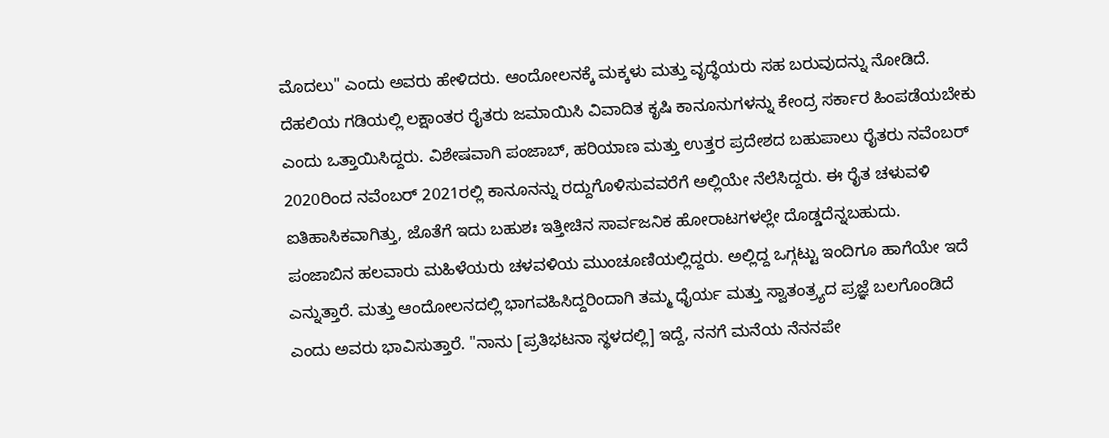ಮೊದಲು" ಎಂದು ಅವರು ಹೇಳಿದರು. ಆಂದೋಲನಕ್ಕೆ ಮಕ್ಕಳು ಮತ್ತು ವೃದ್ಧೆಯರು ಸಹ ಬರುವುದನ್ನು ನೋಡಿದೆ.
ದೆಹಲಿಯ ಗಡಿಯಲ್ಲಿ ಲಕ್ಷಾಂತರ ರೈತರು ಜಮಾಯಿಸಿ ವಿವಾದಿತ ಕೃಷಿ ಕಾನೂನುಗಳನ್ನು ಕೇಂದ್ರ ಸರ್ಕಾರ ಹಿಂಪಡೆಯಬೇಕು ಎಂದು ಒತ್ತಾಯಿಸಿದ್ದರು. ವಿಶೇಷವಾಗಿ ಪಂಜಾಬ್, ಹರಿಯಾಣ ಮತ್ತು ಉತ್ತರ ಪ್ರದೇಶದ ಬಹುಪಾಲು ರೈತರು ನವೆಂಬರ್ 2020ರಿಂದ ನವೆಂಬರ್ 2021ರಲ್ಲಿ ಕಾನೂನನ್ನು ರದ್ದುಗೊಳಿಸುವವರೆಗೆ ಅಲ್ಲಿಯೇ ನೆಲೆಸಿದ್ದರು. ಈ ರೈತ ಚಳುವಳಿ ಐತಿಹಾಸಿಕವಾಗಿತ್ತು, ಜೊತೆಗೆ ಇದು ಬಹುಶಃ ಇತ್ತೀಚಿನ ಸಾರ್ವಜನಿಕ ಹೋರಾಟಗಳಲ್ಲೇ ದೊಡ್ಡದೆನ್ನಬಹುದು.
ಪಂಜಾಬಿನ ಹಲವಾರು ಮಹಿಳೆಯರು ಚಳವಳಿಯ ಮುಂಚೂಣಿಯಲ್ಲಿದ್ದರು. ಅಲ್ಲಿದ್ದ ಒಗ್ಗಟ್ಟು ಇಂದಿಗೂ ಹಾಗೆಯೇ ಇದೆ ಎನ್ನುತ್ತಾರೆ. ಮತ್ತು ಆಂದೋಲನದಲ್ಲಿ ಭಾಗವಹಿಸಿದ್ದರಿಂದಾಗಿ ತಮ್ಮ ಧೈರ್ಯ ಮತ್ತು ಸ್ವಾತಂತ್ರ್ಯದ ಪ್ರಜ್ಞೆ ಬಲಗೊಂಡಿದೆ ಎಂದು ಅವರು ಭಾವಿಸುತ್ತಾರೆ. "ನಾನು [ಪ್ರತಿಭಟನಾ ಸ್ಥಳದಲ್ಲಿ] ಇದ್ದೆ, ನನಗೆ ಮನೆಯ ನೆನನಪೇ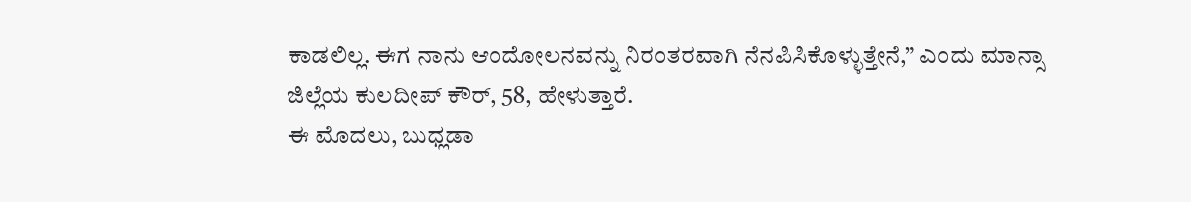ಕಾಡಲಿಲ್ಲ. ಈಗ ನಾನು ಆಂದೋಲನವನ್ನು ನಿರಂತರವಾಗಿ ನೆನಪಿಸಿಕೊಳ್ಳುತ್ತೇನೆ,” ಎಂದು ಮಾನ್ಸಾ ಜಿಲ್ಲೆಯ ಕುಲದೀಪ್ ಕೌರ್, 58, ಹೇಳುತ್ತಾರೆ.
ಈ ಮೊದಲು, ಬುಧ್ಲಡಾ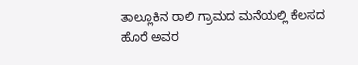ತಾಲ್ಲೂಕಿನ ರಾಲಿ ಗ್ರಾಮದ ಮನೆಯಲ್ಲಿ ಕೆಲಸದ ಹೊರೆ ಅವರ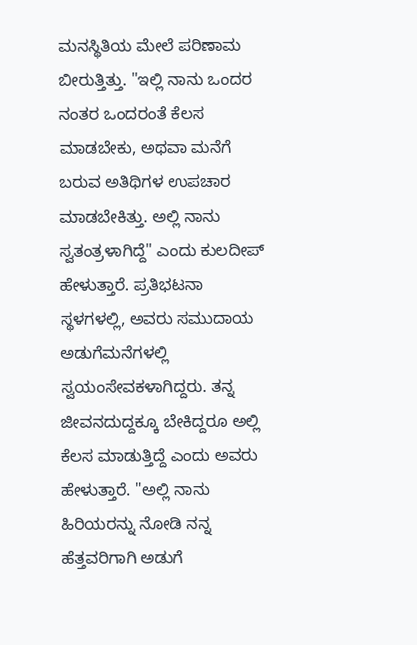ಮನಸ್ಥಿತಿಯ ಮೇಲೆ ಪರಿಣಾಮ ಬೀರುತ್ತಿತ್ತು. "ಇಲ್ಲಿ ನಾನು ಒಂದರ ನಂತರ ಒಂದರಂತೆ ಕೆಲಸ ಮಾಡಬೇಕು, ಅಥವಾ ಮನೆಗೆ ಬರುವ ಅತಿಥಿಗಳ ಉಪಚಾರ ಮಾಡಬೇಕಿತ್ತು. ಅಲ್ಲಿ ನಾನು ಸ್ವತಂತ್ರಳಾಗಿದ್ದೆ" ಎಂದು ಕುಲದೀಪ್ ಹೇಳುತ್ತಾರೆ. ಪ್ರತಿಭಟನಾ ಸ್ಥಳಗಳಲ್ಲಿ, ಅವರು ಸಮುದಾಯ ಅಡುಗೆಮನೆಗಳಲ್ಲಿ ಸ್ವಯಂಸೇವಕಳಾಗಿದ್ದರು. ತನ್ನ ಜೀವನದುದ್ದಕ್ಕೂ ಬೇಕಿದ್ದರೂ ಅಲ್ಲಿ ಕೆಲಸ ಮಾಡುತ್ತಿದ್ದೆ ಎಂದು ಅವರು ಹೇಳುತ್ತಾರೆ. "ಅಲ್ಲಿ ನಾನು ಹಿರಿಯರನ್ನು ನೋಡಿ ನನ್ನ ಹೆತ್ತವರಿಗಾಗಿ ಅಡುಗೆ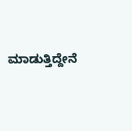ಮಾಡುತ್ತಿದ್ದೇನೆ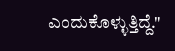ಎಂದುಕೊಳ್ಳುತ್ತಿದ್ದೆ."